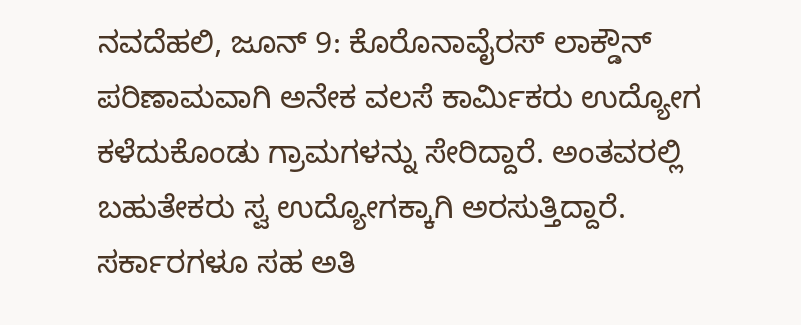ನವದೆಹಲಿ, ಜೂನ್ 9: ಕೊರೊನಾವೈರಸ್ ಲಾಕ್ಡೌನ್ ಪರಿಣಾಮವಾಗಿ ಅನೇಕ ವಲಸೆ ಕಾರ್ಮಿಕರು ಉದ್ಯೋಗ ಕಳೆದುಕೊಂಡು ಗ್ರಾಮಗಳನ್ನು ಸೇರಿದ್ದಾರೆ. ಅಂತವರಲ್ಲಿ ಬಹುತೇಕರು ಸ್ವ ಉದ್ಯೋಗಕ್ಕಾಗಿ ಅರಸುತ್ತಿದ್ದಾರೆ. ಸರ್ಕಾರಗಳೂ ಸಹ ಅತಿ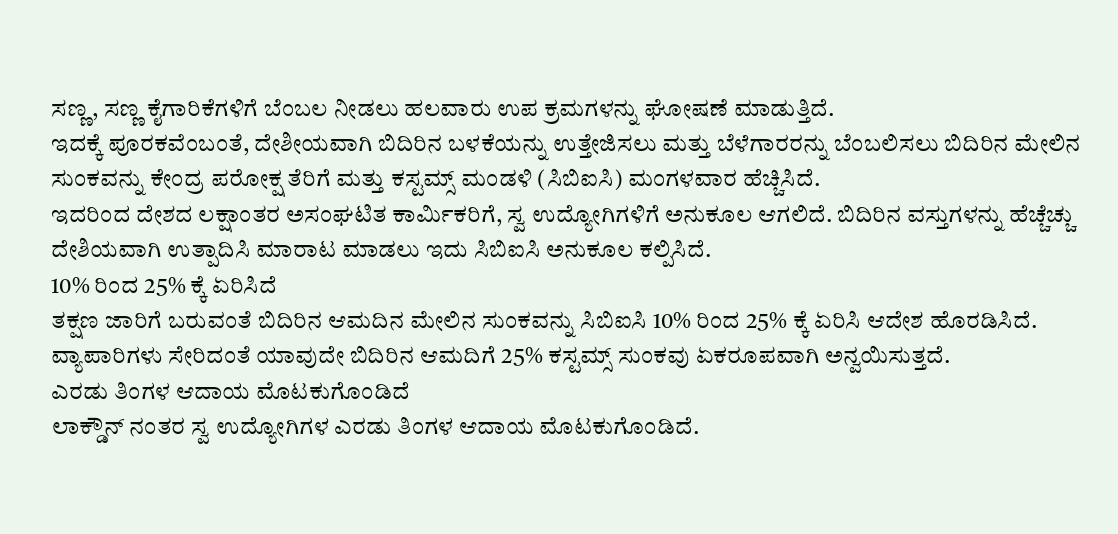ಸಣ್ಣ, ಸಣ್ಣ ಕೈಗಾರಿಕೆಗಳಿಗೆ ಬೆಂಬಲ ನೀಡಲು ಹಲವಾರು ಉಪ ಕ್ರಮಗಳನ್ನು ಘೋಷಣೆ ಮಾಡುತ್ತಿದೆ.
ಇದಕ್ಕೆ ಪೂರಕವೆಂಬಂತೆ, ದೇಶೀಯವಾಗಿ ಬಿದಿರಿನ ಬಳಕೆಯನ್ನು ಉತ್ತೇಜಿಸಲು ಮತ್ತು ಬೆಳೆಗಾರರನ್ನು ಬೆಂಬಲಿಸಲು ಬಿದಿರಿನ ಮೇಲಿನ ಸುಂಕವನ್ನು ಕೇಂದ್ರ ಪರೋಕ್ಷ ತೆರಿಗೆ ಮತ್ತು ಕಸ್ಟಮ್ಸ್ ಮಂಡಳಿ (ಸಿಬಿಐಸಿ) ಮಂಗಳವಾರ ಹೆಚ್ಚಿಸಿದೆ.
ಇದರಿಂದ ದೇಶದ ಲಕ್ಷಾಂತರ ಅಸಂಘಟಿತ ಕಾರ್ಮಿಕರಿಗೆ, ಸ್ವ ಉದ್ಯೋಗಿಗಳಿಗೆ ಅನುಕೂಲ ಆಗಲಿದೆ. ಬಿದಿರಿನ ವಸ್ತುಗಳನ್ನು ಹೆಚ್ಚೆಚ್ಚು ದೇಶಿಯವಾಗಿ ಉತ್ಪಾದಿಸಿ ಮಾರಾಟ ಮಾಡಲು ಇದು ಸಿಬಿಐಸಿ ಅನುಕೂಲ ಕಲ್ಪಿಸಿದೆ.
10% ರಿಂದ 25% ಕ್ಕೆ ಏರಿಸಿದೆ
ತಕ್ಷಣ ಜಾರಿಗೆ ಬರುವಂತೆ ಬಿದಿರಿನ ಆಮದಿನ ಮೇಲಿನ ಸುಂಕವನ್ನು ಸಿಬಿಐಸಿ 10% ರಿಂದ 25% ಕ್ಕೆ ಏರಿಸಿ ಆದೇಶ ಹೊರಡಿಸಿದೆ. ವ್ಯಾಪಾರಿಗಳು ಸೇರಿದಂತೆ ಯಾವುದೇ ಬಿದಿರಿನ ಆಮದಿಗೆ 25% ಕಸ್ಟಮ್ಸ್ ಸುಂಕವು ಏಕರೂಪವಾಗಿ ಅನ್ವಯಿಸುತ್ತದೆ.
ಎರಡು ತಿಂಗಳ ಆದಾಯ ಮೊಟಕುಗೊಂಡಿದೆ
ಲಾಕ್ಡೌನ್ ನಂತರ ಸ್ವ ಉದ್ಯೋಗಿಗಳ ಎರಡು ತಿಂಗಳ ಆದಾಯ ಮೊಟಕುಗೊಂಡಿದೆ.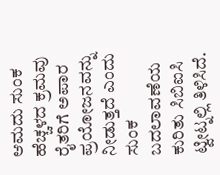ಆಮದು ಸುಂಕ ಹೆಚ್ಚಳದ ಕ್ರಮವು ರೈತರಿಗೆ ಅಪಾರ ಪ್ರಯೋಜನವನ್ನು ನೀಡುತ್ತದೆ ಎಂದು ಸುಂಕ ಬದಲಾವಣೆಯ ಕುರಿತು ಸಿಬಿಐಸಿ ಟ್ವೀಟ್ನಲ್ಲಿ ತಿಳಿಸಿದೆ.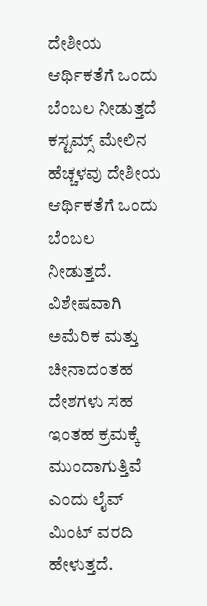ದೇಶೀಯ ಆರ್ಥಿಕತೆಗೆ ಒಂದು ಬೆಂಬಲ ನೀಡುತ್ತದೆ
ಕಸ್ಟಮ್ಸ್ ಮೇಲಿನ ಹೆಚ್ಚಳವು ದೇಶೀಯ ಆರ್ಥಿಕತೆಗೆ ಒಂದು ಬೆಂಬಲ ನೀಡುತ್ತದೆ. ವಿಶೇಷವಾಗಿ ಅಮೆರಿಕ ಮತ್ತು ಚೀನಾದಂತಹ ದೇಶಗಳು ಸಹ ಇಂತಹ ಕ್ರಮಕ್ಕೆ ಮುಂದಾಗುತ್ತಿವೆ ಎಂದು ಲೈವ್ ಮಿಂಟ್ ವರದಿ ಹೇಳುತ್ತದೆ.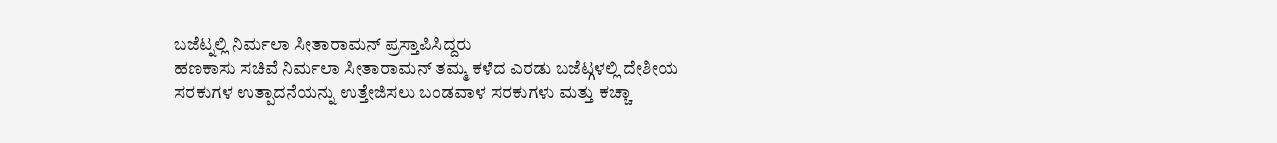ಬಜೆಟ್ನಲ್ಲಿ ನಿರ್ಮಲಾ ಸೀತಾರಾಮನ್ ಪ್ರಸ್ತಾಪಿಸಿದ್ದರು
ಹಣಕಾಸು ಸಚಿವೆ ನಿರ್ಮಲಾ ಸೀತಾರಾಮನ್ ತಮ್ಮ ಕಳೆದ ಎರಡು ಬಜೆಟ್ಗಳಲ್ಲಿ ದೇಶೀಯ ಸರಕುಗಳ ಉತ್ಪಾದನೆಯನ್ನು ಉತ್ತೇಜಿಸಲು ಬಂಡವಾಳ ಸರಕುಗಳು ಮತ್ತು ಕಚ್ಚಾ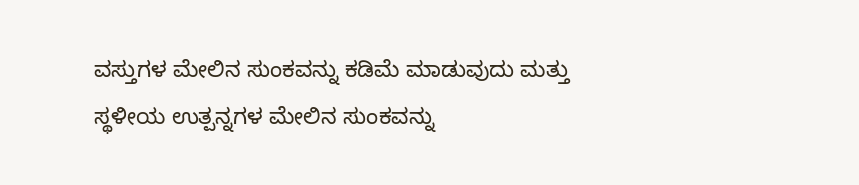ವಸ್ತುಗಳ ಮೇಲಿನ ಸುಂಕವನ್ನು ಕಡಿಮೆ ಮಾಡುವುದು ಮತ್ತು ಸ್ಥಳೀಯ ಉತ್ಪನ್ನಗಳ ಮೇಲಿನ ಸುಂಕವನ್ನು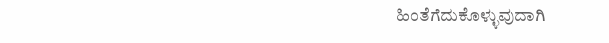ಹಿಂತೆಗೆದುಕೊಳ್ಳುವುದಾಗಿ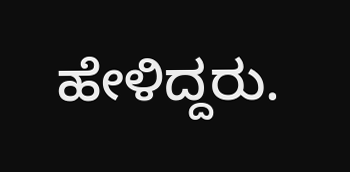ಹೇಳಿದ್ದರು.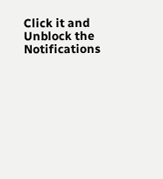Click it and Unblock the Notifications